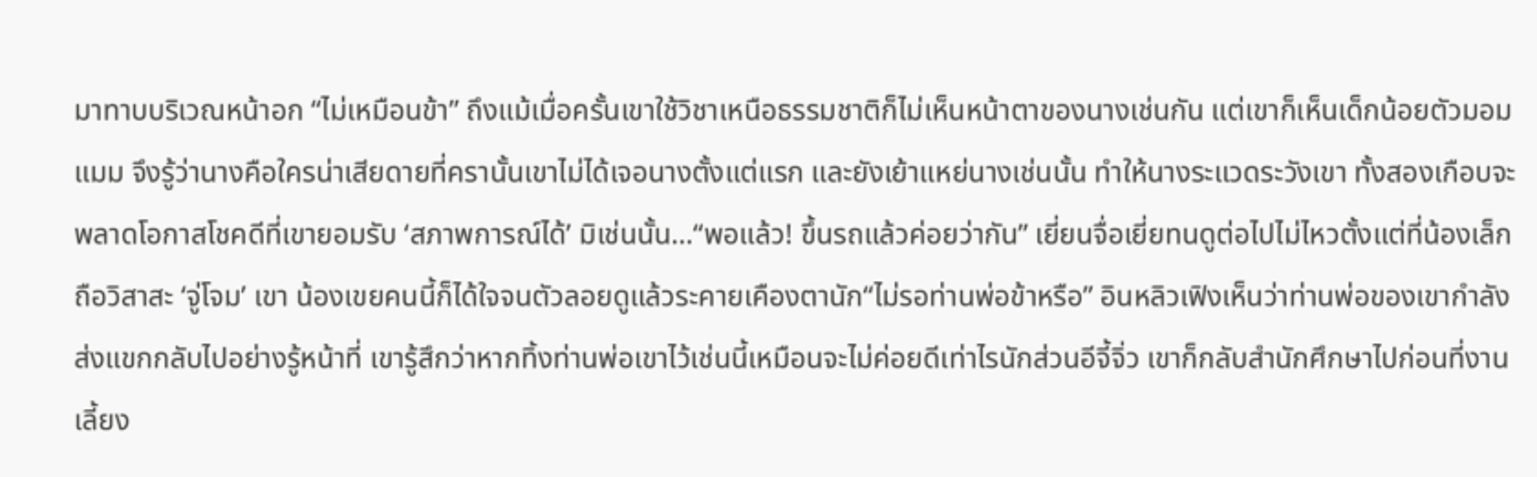มาทาบบริเวณหน้าอก “ไม่เหมือนข้า” ถึงแม้เมื่อครั้นเขาใช้วิชาเหนือธรรมชาติก็ไม่เห็นหน้าตาของนางเช่นกัน แต่เขาก็เห็นเด็กน้อยตัวมอมแมม จึงรู้ว่านางคือใครน่าเสียดายที่ครานั้นเขาไม่ได้เจอนางตั้งแต่แรก และยังเย้าแหย่นางเช่นนั้น ทำให้นางระแวดระวังเขา ทั้งสองเกือบจะพลาดโอกาสโชคดีที่เขายอมรับ ‘สภาพการณ์ได้’ มิเช่นนั้น…“พอแล้ว! ขึ้นรถแล้วค่อยว่ากัน” เยี่ยนจื่อเยี่ยทนดูต่อไปไม่ไหวตั้งแต่ที่น้องเล็กถือวิสาสะ ‘จู่โจม’ เขา น้องเขยคนนี้ก็ได้ใจจนตัวลอยดูแล้วระคายเคืองตานัก“ไม่รอท่านพ่อข้าหรือ” อินหลิวเฟิงเห็นว่าท่านพ่อของเขากำลังส่งแขกกลับไปอย่างรู้หน้าที่ เขารู้สึกว่าหากทิ้งท่านพ่อเขาไว้เช่นนี้เหมือนจะไม่ค่อยดีเท่าไรนักส่วนอีจี้จิ่ว เขาก็กลับสำนักศึกษาไปก่อนที่งานเลี้ยง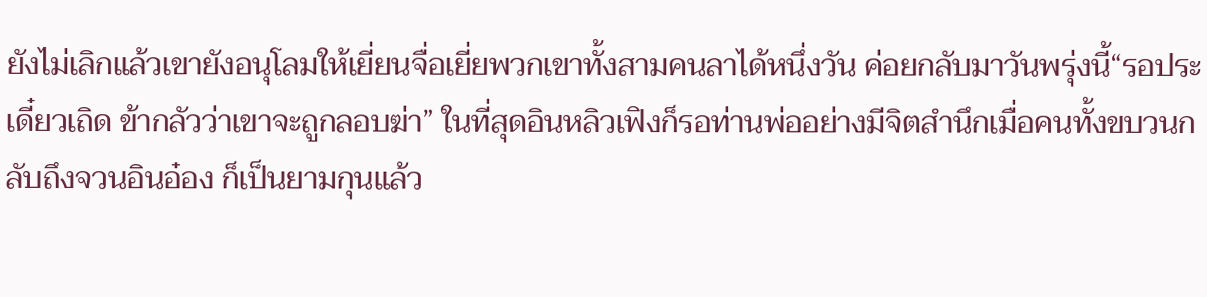ยังไม่เลิกแล้วเขายังอนุโลมให้เยี่ยนจื่อเยี่ยพวกเขาทั้งสามคนลาได้หนึ่งวัน ค่อยกลับมาวันพรุ่งนี้“รอประเดี๋ยวเถิด ข้ากลัวว่าเขาจะถูกลอบฆ่า” ในที่สุดอินหลิวเฟิงก็รอท่านพ่ออย่างมีจิตสำนึกเมื่อคนทั้งขบวนกลับถึงจวนอินอ๋อง ก็เป็นยามกุนแล้ว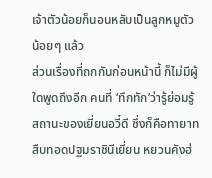เจ้าตัวน้อยก็นอนหลับเป็นลูกหมูตัวน้อยๆ แล้ว
ส่วนเรื่องที่ถกกันก่อนหน้านี้ ก็ไม่มีผู้ใดพูดถึงอีก คนที่ ‘ทึกทัก’ว่ารู้ย่อมรู้สถานะของเยี่ยนอวี๋ดี ซึ่งก็คือทายาทสืบทอดปฐมราชินีเยี่ยน หยวนคังฮ่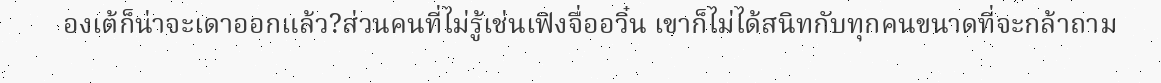องเต้ก็น่าจะเดาออกแล้ว?ส่วนคนที่ไม่รู้เช่นเฟิงจื่ออวิ๋น เขาก็ไม่ได้สนิทกับทุกคนขนาดที่จะกล้าถาม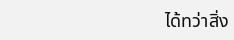ได้ทว่าสิ่ง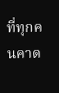ที่ทุกคนคาด